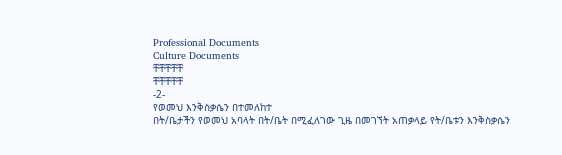Professional Documents
Culture Documents
ቸቸቸቸቸ
ቸቸቸቸቸ
-2-
የወመህ እንቅስቃሴን በተመለከተ
በት/ቤታችን የወመህ አባላት በት/ቤት በሚፈለገው ጊዜ በመገኘት አጠቃላይ የት/ቤቱን እንቅስቃሴን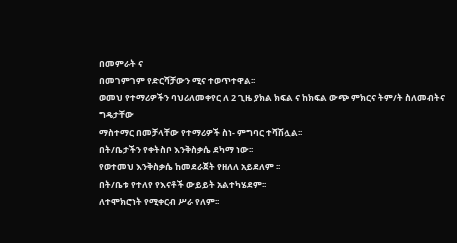በመምራት ና
በመገምገም የድርሻቻውን ሚና ተወጥተዋል፡፡
ወመህ የተማሪዎችን ባህሪለመቀየር ለ 2 ጊዜ ያክል ክፍል ና ከክፍል ውጭ ምክርና ትም/ት ስለመብትና ግዴታቸው
ማስተማር በመቻላቸው የተማሪዎች ስነ- ምግባር ተሻሽሏል፡፡
በት/ቤታችን የቀትስቦ እንቅስቃሴ ደካማ ነው፡፡
የወተመህ እንቅስቃሴ ከመደራጀት የዘለለ አይደለም ፡፡
በት/ቤቱ የተለየ የእናቶች ውይይት አልተካሄደም፡፡
ለተሞክሮነት የሚቀርብ ሥራ የለም፡፡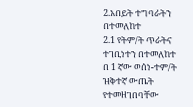2.አበይት ተግባራትን በተመለከተ
2.1 የትም/ት ጥራትና ተገቢነተን በተመለከተ
በ 1 ኛው ወሰነ-ተም/ት ዝቅተኛ ውጤት የተመዘገበባቸው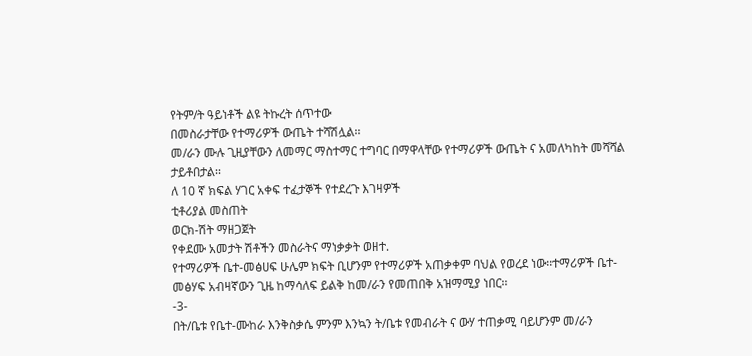የትም/ት ዓይነቶች ልዩ ትኩረት ሰጥተው
በመስራታቸው የተማሪዎች ውጤት ተሻሽሏል፡፡
መ/ራን ሙሉ ጊዚያቸውን ለመማር ማስተማር ተግባር በማዋላቸው የተማሪዎች ውጤት ና አመለካከት መሻሻል
ታይቶበታል፡፡
ለ 10 ኛ ክፍል ሃገር አቀፍ ተፈታኞች የተደረጉ እገዛዎች
ቲቶሪያል መስጠት
ወርክ-ሽት ማዘጋጀት
የቀደሙ አመታት ሽቶችን መስራትና ማነቃቃት ወዘተ.
የተማሪዎች ቤተ-መፅሀፍ ሁሌም ክፍት ቢሆንም የተማሪዎች አጠቃቀም ባህል የወረደ ነው፡፡ተማሪዎች ቤተ-
መፅሃፍ አብዛኛውን ጊዜ ከማሳለፍ ይልቅ ከመ/ራን የመጠበቅ አዝማሚያ ነበር፡፡
-3-
በት/ቤቱ የቤተ-ሙከራ እንቅስቃሴ ምንም እንኳን ት/ቤቱ የመብራት ና ውሃ ተጠቃሚ ባይሆንም መ/ራን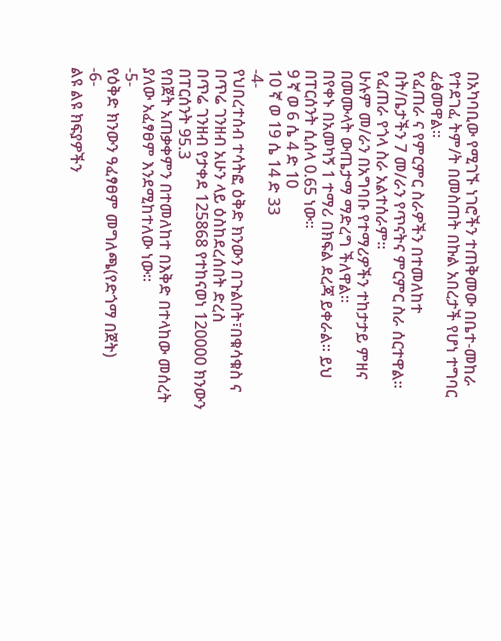በአካባቢው የሚገኙ ነገሮችን ተጠቅመው በቤተ-መከራ የተደገፈ ትም/ት በመስጠት በኩል አበረታች የሆነ ተግባር
ፈፅመዋል፡፡
የፈጠራ ና የምርምር ስራዎችን በተመለከተ
በት/ቤታችን 7 መ/ራን የጥናትና ምርምር ስራ ሰርተዋል፡፡የፈጠራ የጎላ ስራ አልተሰራም፡፡
ሁሉም መ/ራን በአግባቡ የተማሪዎችን ተከታታይ ምዘና በመሙላት ውጤታማ ማድረግ ችለዋል፡፡
በየቀኑ በአመካኝ 1 ተማሪ በክፍል ደረጃ ይቀራል፡፡ ይህ በፐርሰንት ሲሰላ 0.65 ነው፡፡
9 ኛ ወ 6 ሴ 4 ድ 10
10 ኛ ወ 19 ሴ 14 ድ 33
-4-
የህበረተሰብ ተሳትፎ ዕቅድ ክንውን በጉልበት፣በቁሳቁስ ና በጥሬ ገንዘብ አሁን ላይ ዕስከደረሰበት ድረስ
በጥሬ ገንዘብ የታቀደ 125868 የተከናወነ 120000 ክንውን በፐርሰንት 95.3
የበጀት አጠቃቀምን በተመለከተ በእቅድ በተላከው መሰረት ያለው አፈፃፀም እንደሚከተለው ነው፡፡
-5-
የዕቅድ ክንውን ዓፈፃፀም መግለጫ(የድጎማ በጀት)
-6-
ልዩ ልዩ ክፍያዎችን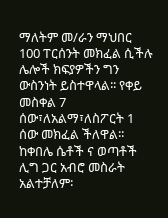ማለትም መ/ራን ማህበር 100 ፐርሰንት መክፈል ሲችሉ ሌሎች ክፍያዎችን ግን
ውስንነት ይስተዋላል፡፡ የቀይ መስቀል 7 ሰው፣ለአልማ፣ለስፖርት 1 ሰው መክፈል ችለዋል፡፡
ከቀበሌ ሴቶች ና ወጣቶች ሊግ ጋር አብሮ መስራት አልተቻለም፡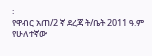፡
የዋብር አጠ/2 ኛ ደረጃ ት/ቤት 2011 ዓ.ም የሁለተኛው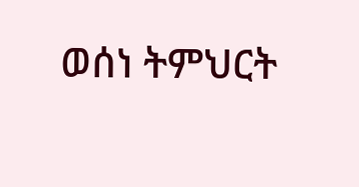ወሰነ ትምህርት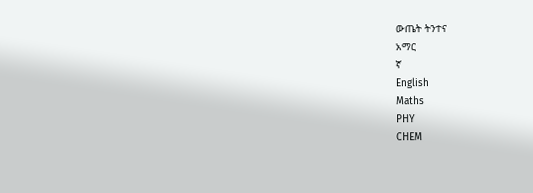ውጤት ትንተና
አማር
ኛ
English
Maths
PHY
CHEM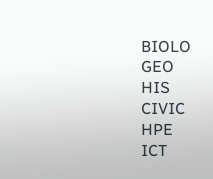BIOLO
GEO
HIS
CIVIC
HPE
ICT